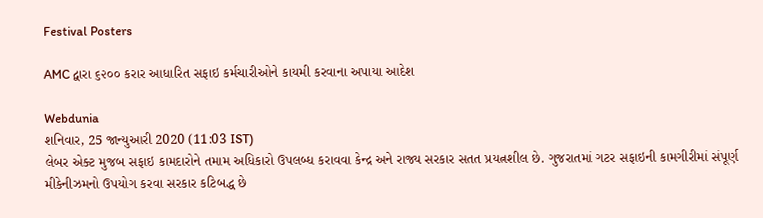Festival Posters

AMC દ્વારા ૬૨૦૦ કરાર આધારિત સફાઇ કર્મચારીઓને કાયમી કરવાના અપાયા આદેશ

Webdunia
શનિવાર, 25 જાન્યુઆરી 2020 (11:03 IST)
લેબર એક્ટ મુજબ સફાઇ કામદારોને તમામ અધિકારો ઉપલબ્ધ કરાવવા કેન્દ્ર અને રાજ્ય સરકાર સતત પ્રયત્નશીલ છે. ગુજરાતમાં ગટર સફાઇની કામગીરીમાં સંપૂર્ણ મીકેનીઝમનો ઉપયોગ કરવા સરકાર કટિબદ્ધ છે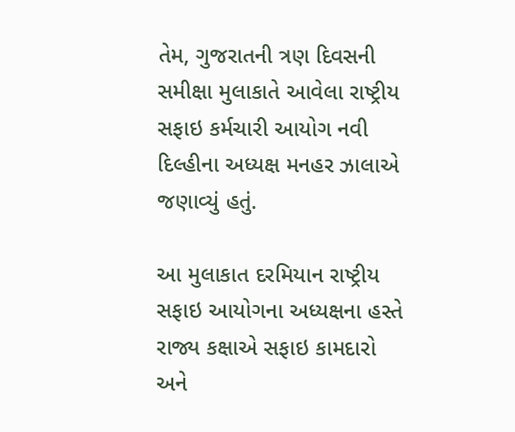તેમ, ગુજરાતની ત્રણ દિવસની સમીક્ષા મુલાકાતે આવેલા રાષ્ટ્રીય સફાઇ કર્મચારી આયોગ નવી દિલ્હીના અધ્યક્ષ મનહર ઝાલાએ જણાવ્યું હતું.

આ મુલાકાત દરમિયાન રાષ્ટ્રીય સફાઇ આયોગના અધ્યક્ષના હસ્તે રાજ્ય કક્ષાએ સફાઇ કામદારો અને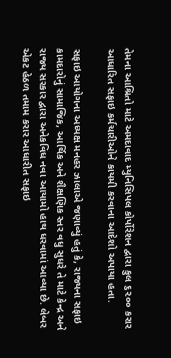તેમના આશ્રિતો માટે અમદાવાદ મ્યુનિસિપલ કોર્પોરેશન દ્વારા કુલ ૬૨૦૦ કરાર આધારિત સફાઇ કર્મચારીઓને કાયમી કરવાના આદેશો અપાયા હતા.

સફાઇ આયોગના અધ્યક્ષ મનહર ઝાલાએ જણાવ્યું હતું કે, રાજ્યના સફાઇ કામદારોનું સામાજિક, આર્થિક અને શૈક્ષણિક સ્તર વધુ સુધરે તે માટે કેન્દ્ર અને રાજ્ય સરકાર દ્વારા અનેકવિધ નવા આયામો હાથ ધરવામાં આવ્યા છે. લેબર એકટ હેઠળ તમામ કરાર આધારીત સફાઇ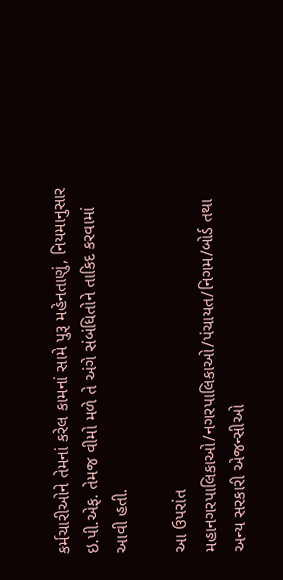કર્મચારીઓને તેમનાં કરેલ કામનાં સામે પુરૂ મહેનતાણું, નિયમાનુસાર ઇ.પી.એફ. તેમજ વીમો મળે તે અંગે સંબંધિતોને તાકિદ કરવામાં આવી હતી.

આ ઉપરાંત મહાનગરપાલિકાઓ/નગરપાલિકાઓ/પંચાયત/નિગમ/બોર્ડ તથા અન્ય સરકારી એજન્સીઓ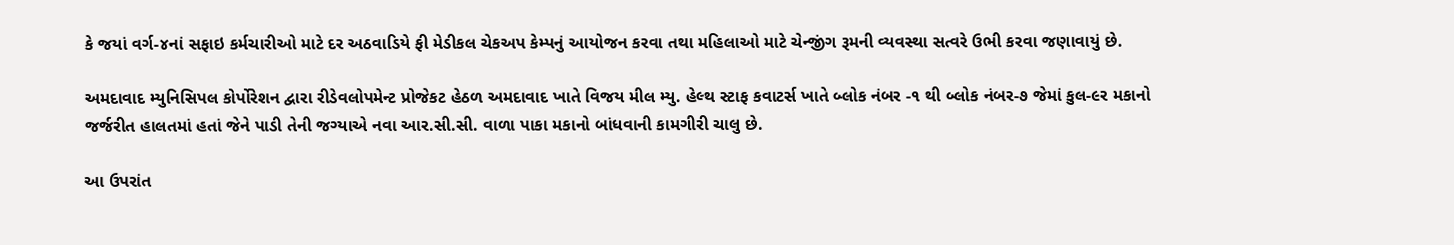કે જયાં વર્ગ-૪નાં સફાઇ કર્મચારીઓ માટે દર અઠવાડિયે ફી મેડીકલ ચેકઅપ કેમ્પનું આયોજન કરવા તથા મહિલાઓ માટે ચેન્જીંગ રૂમની વ્યવસ્થા સત્વરે ઉભી કરવા જણાવાયું છે.

અમદાવાદ મ્યુનિસિપલ કોર્પોરેશન દ્વારા રીડેવલોપમેન્ટ પ્રોજેકટ હેઠળ અમદાવાદ ખાતે વિજય મીલ મ્યુ. હેલ્થ સ્ટાફ કવાટર્સ ખાતે બ્લોક નંબર -૧ થી બ્લોક નંબર-૭ જેમાં કુલ-૯ર મકાનો જર્જરીત હાલતમાં હતાં જેને પાડી તેની જગ્યાએ નવા આર.સી.સી. વાળા પાકા મકાનો બાંધવાની કામગીરી ચાલુ છે.

આ ઉપરાંત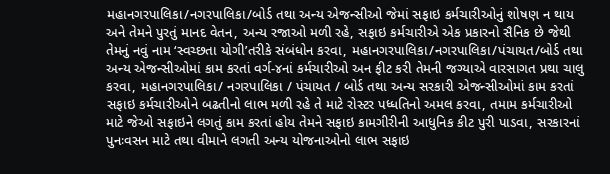મહાનગરપાલિકા/નગરપાલિકા/બોર્ડ તથા અન્ય એજન્સીઓ જેમાં સફાઇ કર્મચારીઓનું શોષણ ન થાય અને તેમને પુરતું માનદ વેતન, અન્ય રજાઓ મળી રહે, સફાઇ કર્મચારીએ એક પ્રકારનો સૈનિક છે જેથી તેમનું નવું નામ ‘સ્વચ્છતા યોગી’તરીકે સંબંધોન કરવા, મહાનગરપાલિકા/નગરપાલિકા/પંચાયત/બોર્ડ તથા અન્ય એજન્સીઓમાં કામ કરતાં વર્ગ-૪નાં કર્મચારીઓ અન ફીટ કરી તેમની જગ્યાએ વારસાગત પ્રથા ચાલુ કરવા, મહાનગરપાલિકા/ નગરપાલિકા / પંચાયત / બોર્ડ તથા અન્ય સરકારી એજન્સીઓમાં કામ કરતાં સફાઇ કર્મચારીઓને બઢતીનો લાભ મળી રહે તે માટે રોસ્ટર પધ્ધતિનો અમલ કરવા, તમામ કર્મચારીઓ માટે જેઓ સફાઇને લગતું કામ કરતાં હોય તેમને સફાઇ કામગીરીની આધુનિક કીટ પુરી પાડવા, સરકારનાં પુનઃવસન માટે તથા વીમાને લગતી અન્ય યોજનાઓનો લાભ સફાઇ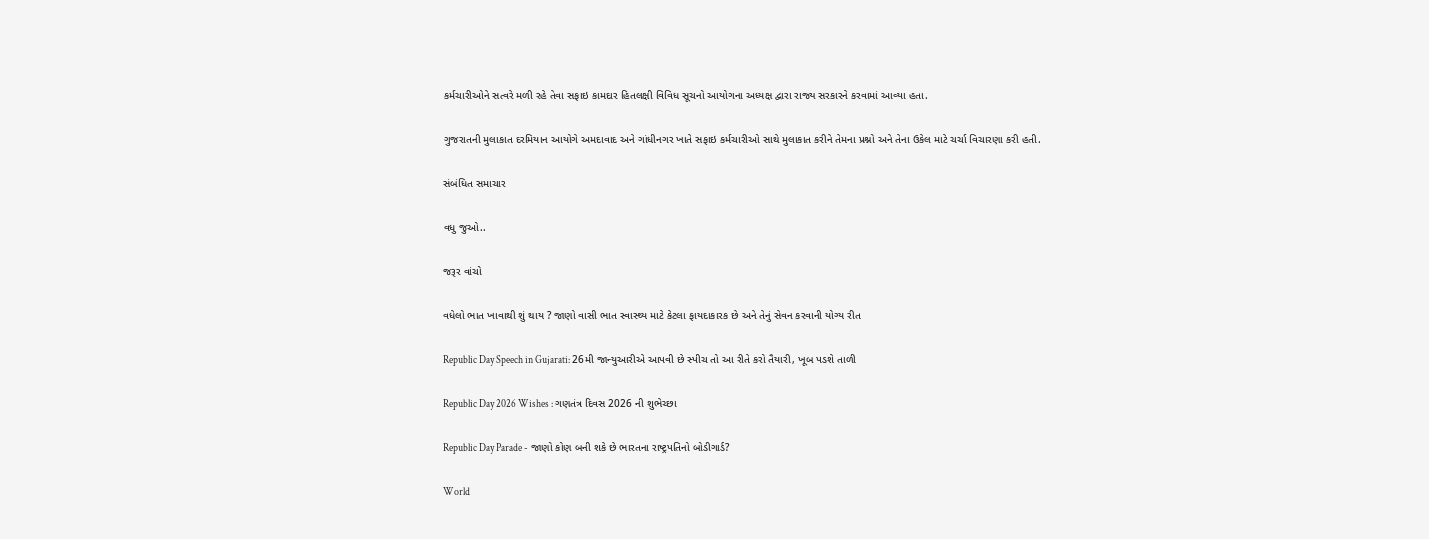કર્મચારીઓને સત્વરે મળી રહે તેવા સફાઇ કામદાર હિતલક્ષી વિવિધ સૂચનો આયોગના અધ્યક્ષ દ્વારા રાજ્ય સરકારને કરવામાં આવ્યા હતા.

ગુજરાતની મુલાકાત દરમિયાન આયોગે અમદાવાદ અને ગાંધીનગર ખાતે સફાઇ કર્મચારીઓ સાથે મુલાકાત કરીને તેમના પ્રશ્નો અને તેના ઉકેલ માટે ચર્ચા વિચારણા કરી હતી.

સંબંધિત સમાચાર

વધુ જુઓ..

જરૂર વાંચો

વધેલો ભાત ખાવાથી શું થાય ? જાણો વાસી ભાત સ્વાસ્થ્ય માટે કેટલા ફાયદાકારક છે અને તેનું સેવન કરવાની યોગ્ય રીત

Republic Day Speech in Gujarati: 26મી જાન્યુઆરીએ આપવી છે સ્પીચ તો આ રીતે કરો તૈયારી, ખૂબ પડશે તાળી

Republic Day 2026 Wishes : ગણતંત્ર દિવસ 2026 ની શુભેચ્છા

Republic Day Parade - જાણો કોણ બની શકે છે ભારતના રાષ્ટ્રપતિનો બોડીગાર્ડ?

World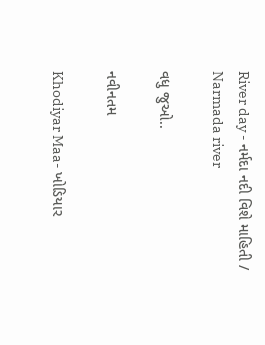River day - નર્મદા નદી વિશે માહિતી / Narmada river

વધુ જુઓ..

નવીનતમ

Khodiyar Maa- ખોડિયાર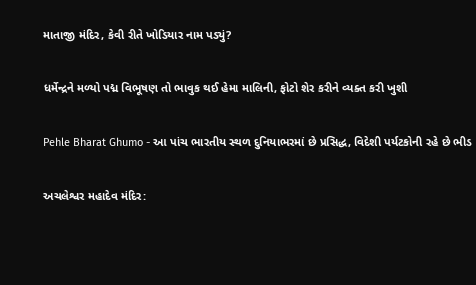માતાજી મંદિર, કેવી રીતે ખોડિયાર નામ પડ્યું?

ધર્મેન્દ્રને મળ્યો પદ્મ વિભૂષણ તો ભાવુક થઈ હેમા માલિની, ફોટો શેર કરીને વ્યક્ત કરી ખુશી

Pehle Bharat Ghumo - આ પાંચ ભારતીય સ્થળ દુનિયાભરમાં છે પ્રસિદ્ધ, વિદેશી પર્યટકોની રહે છે ભીડ

અચલેશ્વર મહાદેવ મંદિર: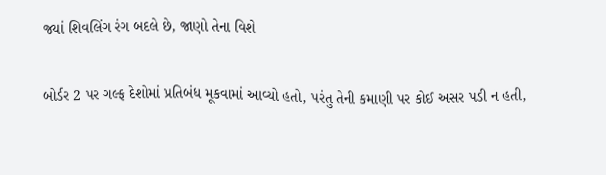જ્યાં શિવલિંગ રંગ બદલે છે, જાણો તેના વિશે

બોર્ડર 2 પર ગલ્ફ દેશોમાં પ્રતિબંધ મૂકવામાં આવ્યો હતો, પરંતુ તેની કમાણી પર કોઈ અસર પડી ન હતી,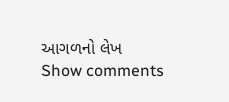આગળનો લેખ
Show comments